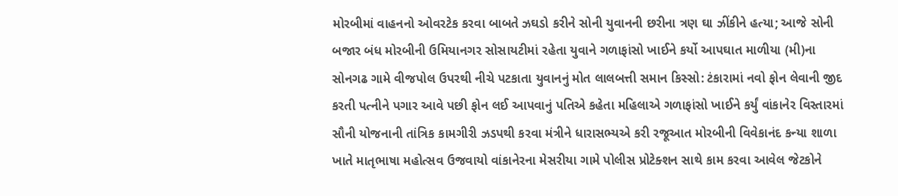મોરબીમાં વાહનનો ઓવરટેક કરવા બાબતે ઝઘડો કરીને સોની યુવાનની છરીના ત્રણ ઘા ઝીંકીને હત્યા; આજે સોની બજાર બંધ મોરબીની ઉમિયાનગર સોસાયટીમાં રહેતા યુવાને ગળાફાંસો ખાઈને કર્યો આપઘાત માળીયા (મી)ના સોનગઢ ગામે વીજપોલ ઉપરથી નીચે પટકાતા યુવાનનું મોત લાલબત્તી સમાન કિસ્સો: ટંકારામાં નવો ફોન લેવાની જીદ કરતી પત્નીને પગાર આવે પછી ફોન લઈ આપવાનું પતિએ કહેતા મહિલાએ ગળાફાંસો ખાઈને કર્યું વાંકાનેર વિસ્તારમાં સૌની યોજનાની તાંત્રિક કામગીરી ઝડપથી કરવા મંત્રીને ધારાસભ્યએ કરી રજૂઆત મોરબીની વિવેકાનંદ કન્યા શાળા ખાતે માતૃભાષા મહોત્સવ ઉજવાયો વાંકાનેરના મેસરીયા ગામે પોલીસ પ્રોટેક્શન સાથે કામ કરવા આવેલ જેટકોને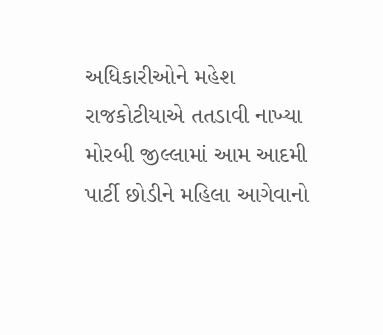અધિકારીઓને મહેશ રાજકોટીયાએ તતડાવી નાખ્યા મોરબી જીલ્લામાં આમ આદમી પાર્ટી છોડીને મહિલા આગેવાનો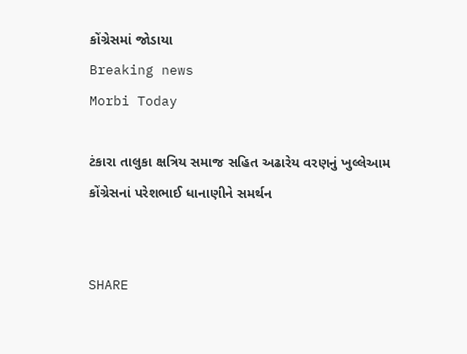કોંગ્રેસમાં જોડાયા
Breaking news
Morbi Today

ટંકારા તાલુકા ક્ષત્રિય સમાજ સહિત અઢારેય વરણનું ખુલ્લેઆમ કોંગ્રેસનાં પરેશભાઈ ધાનાણીને સમર્થન


SHARE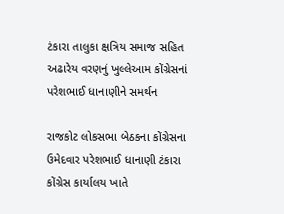ટંકારા તાલુકા ક્ષત્રિય સમાજ સહિત અઢારેય વરણનું ખુલ્લેઆમ કોંગ્રેસનાં પરેશભાઈ ધાનાણીને સમર્થન

રાજકોટ લોકસભા બેઠકના કોંગ્રેસના ઉમેદવાર પરેશભાઈ ધાનાણી ટંકારા કોંગ્રેસ કાર્યાલય ખાતે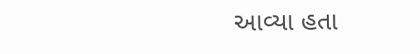આવ્યા હતા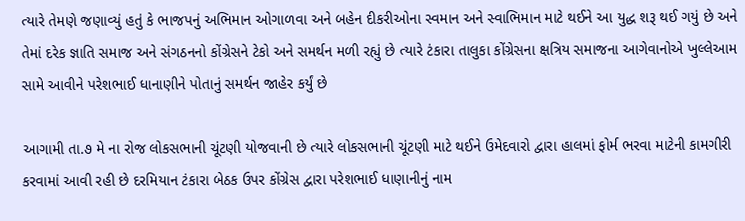ત્યારે તેમણે જણાવ્યું હતું કે ભાજપનું અભિમાન ઓગાળવા અને બહેન દીકરીઓના સ્વમાન અને સ્વાભિમાન માટે થઈને આ યુદ્ધ શરૂ થઈ ગયું છે અને તેમાં દરેક જ્ઞાતિ સમાજ અને સંગઠનનો કોંગ્રેસને ટેકો અને સમર્થન મળી રહ્યું છે ત્યારે ટંકારા તાલુકા કોંગ્રેસના ક્ષત્રિય સમાજના આગેવાનોએ ખુલ્લેઆમ સામે આવીને પરેશભાઈ ધાનાણીને પોતાનું સમર્થન જાહેર કર્યું છે

આગામી તા.૭ મે ના રોજ લોકસભાની ચૂંટણી યોજવાની છે ત્યારે લોકસભાની ચૂંટણી માટે થઈને ઉમેદવારો દ્વારા હાલમાં ફોર્મ ભરવા માટેની કામગીરી કરવામાં આવી રહી છે દરમિયાન ટંકારા બેઠક ઉપર કોંગ્રેસ દ્વારા પરેશભાઈ ધાણાનીનું નામ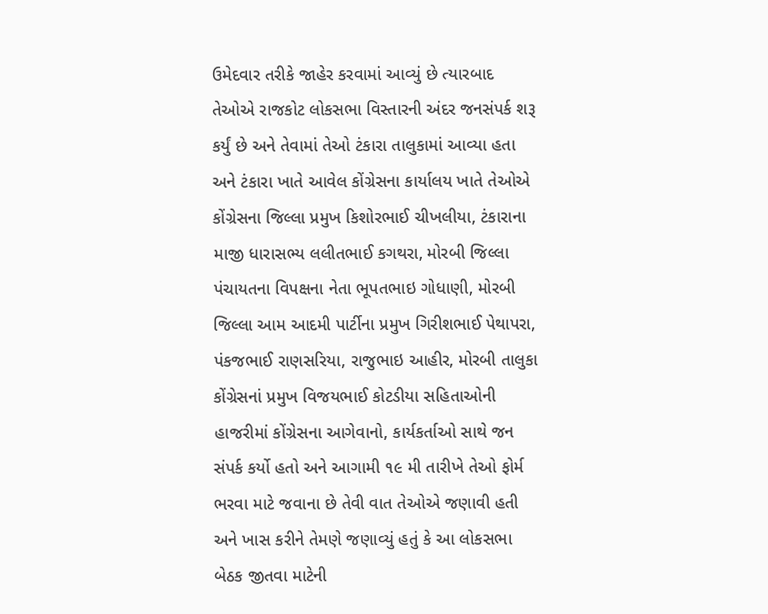ઉમેદવાર તરીકે જાહેર કરવામાં આવ્યું છે ત્યારબાદ તેઓએ રાજકોટ લોકસભા વિસ્તારની અંદર જનસંપર્ક શરૂ કર્યું છે અને તેવામાં તેઓ ટંકારા તાલુકામાં આવ્યા હતા અને ટંકારા ખાતે આવેલ કોંગ્રેસના કાર્યાલય ખાતે તેઓએ કોંગ્રેસના જિલ્લા પ્રમુખ કિશોરભાઈ ચીખલીયા, ટંકારાના માજી ધારાસભ્ય લલીતભાઈ કગથરા, મોરબી જિલ્લા પંચાયતના વિપક્ષના નેતા ભૂપતભાઇ ગોધાણી, મોરબી જિલ્લા આમ આદમી પાર્ટીના પ્રમુખ ગિરીશભાઈ પેથાપરા, પંકજભાઈ રાણસરિયા, રાજુભાઇ આહીર, મોરબી તાલુકા કોંગ્રેસનાં પ્રમુખ વિજયભાઈ કોટડીયા સહિતાઓની હાજરીમાં કોંગ્રેસના આગેવાનો, કાર્યકર્તાઓ સાથે જન સંપર્ક કર્યો હતો અને આગામી ૧૯ મી તારીખે તેઓ ફોર્મ ભરવા માટે જવાના છે તેવી વાત તેઓએ જણાવી હતી અને ખાસ કરીને તેમણે જણાવ્યું હતું કે આ લોકસભા બેઠક જીતવા માટેની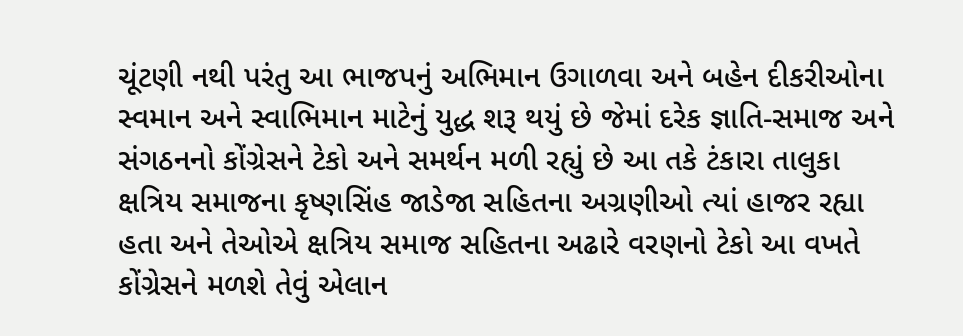ચૂંટણી નથી પરંતુ આ ભાજપનું અભિમાન ઉગાળવા અને બહેન દીકરીઓના સ્વમાન અને સ્વાભિમાન માટેનું યુદ્ધ શરૂ થયું છે જેમાં દરેક જ્ઞાતિ-સમાજ અને સંગઠનનો કોંગ્રેસને ટેકો અને સમર્થન મળી રહ્યું છે આ તકે ટંકારા તાલુકા ક્ષત્રિય સમાજના કૃષ્ણસિંહ જાડેજા સહિતના અગ્રણીઓ ત્યાં હાજર રહ્યા હતા અને તેઓએ ક્ષત્રિય સમાજ સહિતના અઢારે વરણનો ટેકો આ વખતે કોંગ્રેસને મળશે તેવું એલાન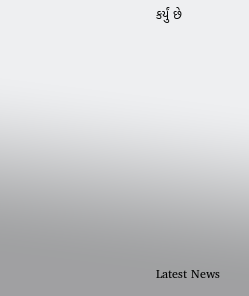કર્યું છે








Latest News